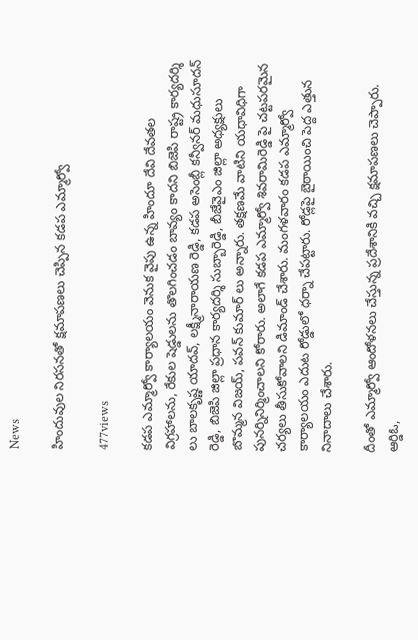News

హిందువుల నిరసనతో క్షమాపణలు చెప్పిన కడప ఎమ్మార్వో

477views

కడప ఎమ్మార్వో కార్యాలయం వెనుక వైపు ఉన్న హిందూ దేవి దేవతల విగ్రహాలను, రేకుల షెడ్డులను తొలగించడం బావ్యం కాదని బిజెపి రాష్ట్ర కార్యదర్శి లు బాలకృష్ణ యాదవ్, లక్ష్మీనారాయణ రెడ్డి, కడప అసెంబ్లీ కన్వీనర్ మధుసూదన్ రెడ్డి, బిజెపి జిల్లా ప్రధాన కార్యదర్శి సుబ్బారెడ్డి, బీజేవైఎం జిల్లా అధ్యక్షులు బొమ్మన విజయ్, పవన్ కుమార్ లు అన్నారు. తక్షణమే వాటిని యధావిధిగా పునర్నినిర్మించాలని కోరారు. అలాగే కడప ఎమ్మార్వో శివరామిరెడ్డి పై చట్టపరమైన చర్యలు తీసుకోవాలని డిమాండ్ చేశారు. మంగళవారం కడప ఎమ్మార్వో కార్యాలయం ఎదుట రోడ్డులో ధర్నా చేపట్టారు. రోడ్లపై బైఠాయించి పెద్ద ఎత్తున నినాదాలు చేశారు.

దీంతో ఎమ్మార్వో ఆందోళనలు చేస్తున్న ప్రదేశానికి వచ్చి క్షమాపణలు చెప్పారు. ఆర్డిఓ,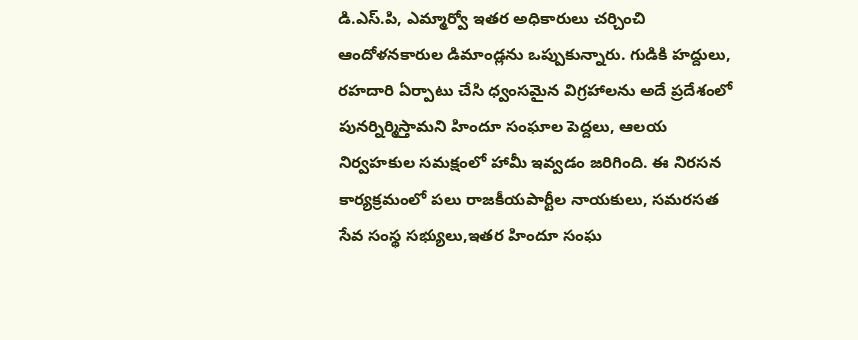డి.ఎస్.పి, ఎమ్మార్వో ఇతర అధికారులు చర్చించి ఆందోళనకారుల డిమాండ్లను ఒప్పుకున్నారు. గుడికి హద్దులు, రహదారి ఏర్పాటు చేసి ధ్వంసమైన విగ్రహాలను అదే ప్రదేశంలో పునర్నిర్మిస్తామని హిందూ సంఘాల పెద్దలు, ఆలయ నిర్వహకుల సమక్షంలో హామీ ఇవ్వడం జరిగింది. ఈ నిరసన కార్యక్రమంలో పలు రాజకీయపార్టీల నాయకులు, సమరసత సేవ సంస్థ సభ్యులు,ఇతర హిందూ సంఘ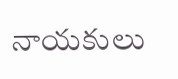నాయకులు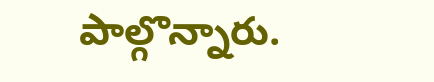పాల్గొన్నారు.